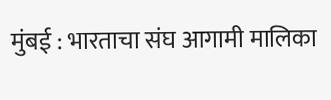मुंबई : भारताचा संघ आगामी मालिका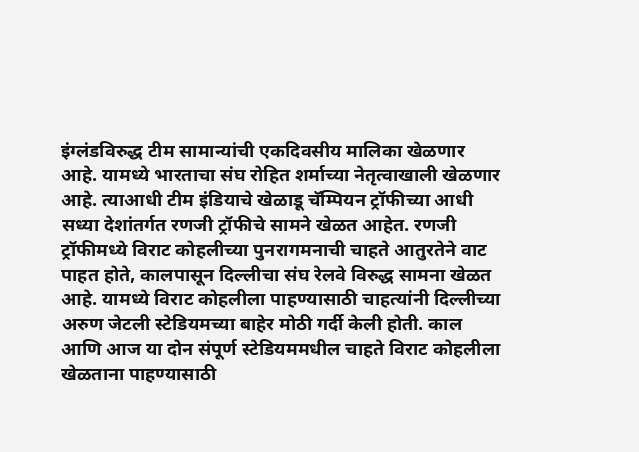इंग्लंडविरुद्ध टीम सामान्यांची एकदिवसीय मालिका खेळणार आहे. यामध्ये भारताचा संघ रोहित शर्माच्या नेतृत्वाखाली खेळणार आहे. त्याआधी टीम इंडियाचे खेळाडू चॅम्पियन ट्रॉफीच्या आधी सध्या देशांतर्गत रणजी ट्रॉफीचे सामने खेळत आहेत. रणजी ट्रॉफीमध्ये विराट कोहलीच्या पुनरागमनाची चाहते आतुरतेने वाट पाहत होते, कालपासून दिल्लीचा संघ रेलवे विरुद्ध सामना खेळत आहे. यामध्ये विराट कोहलीला पाहण्यासाठी चाहत्यांनी दिल्लीच्या अरुण जेटली स्टेडियमच्या बाहेर मोठी गर्दी केली होती. काल आणि आज या दोन संपूर्ण स्टेडियममधील चाहते विराट कोहलीला खेळताना पाहण्यासाठी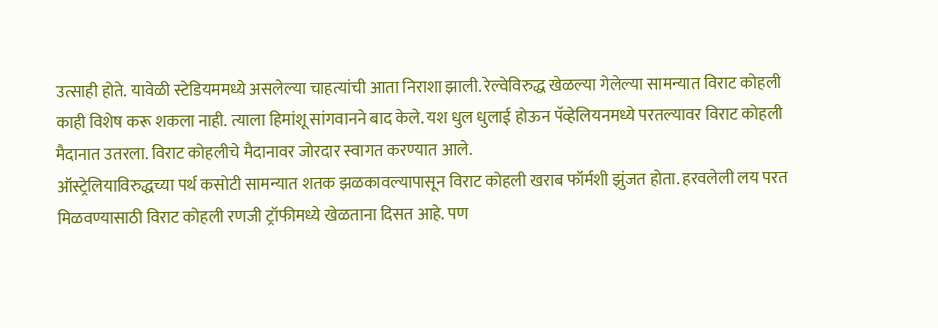उत्साही होते. यावेळी स्टेडियममध्ये असलेल्या चाहत्यांची आता निराशा झाली. रेल्वेविरुद्ध खेळल्या गेलेल्या सामन्यात विराट कोहली काही विशेष करू शकला नाही. त्याला हिमांशू सांगवानने बाद केले. यश धुल धुलाई होऊन पॅव्हेलियनमध्ये परतल्यावर विराट कोहली मैदानात उतरला. विराट कोहलीचे मैदानावर जोरदार स्वागत करण्यात आले.
ऑस्ट्रेलियाविरुद्धच्या पर्थ कसोटी सामन्यात शतक झळकावल्यापासून विराट कोहली खराब फॉर्मशी झुंजत होता. हरवलेली लय परत मिळवण्यासाठी विराट कोहली रणजी ट्रॉफीमध्ये खेळताना दिसत आहे. पण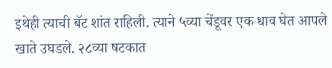इथेही त्याची बॅट शांत राहिली. त्याने ५व्या चेंडूवर एक धाव घेत आपले खाते उघडले. २८व्या षटकात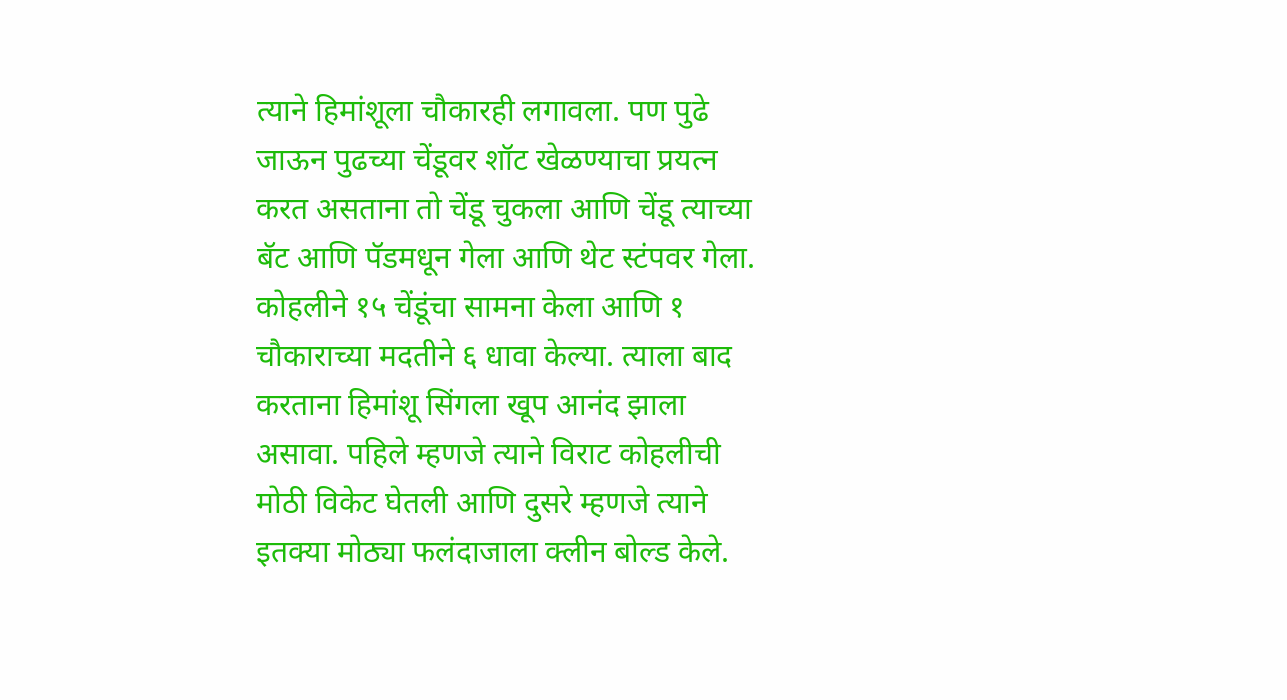त्याने हिमांशूला चौकारही लगावला. पण पुढे जाऊन पुढच्या चेंडूवर शॉट खेळण्याचा प्रयत्न करत असताना तो चेंडू चुकला आणि चेंडू त्याच्या बॅट आणि पॅडमधून गेला आणि थेट स्टंपवर गेला. कोहलीने १५ चेंडूंचा सामना केला आणि १ चौकाराच्या मदतीने ६ धावा केल्या. त्याला बाद करताना हिमांशू सिंगला खूप आनंद झाला असावा. पहिले म्हणजे त्याने विराट कोहलीची मोठी विकेट घेतली आणि दुसरे म्हणजे त्याने इतक्या मोठ्या फलंदाजाला क्लीन बोल्ड केले.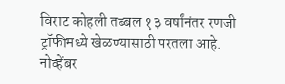विराट कोहली तब्बल १३ वर्षांनंतर रणजी ट्रॉफीमध्ये खेळण्यासाठी परतला आहे. नोव्हेंबर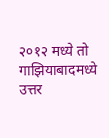२०१२ मध्ये तो गाझियाबादमध्ये उत्तर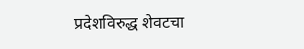प्रदेशविरुद्ध शेवटचा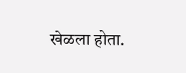खेळला होता.